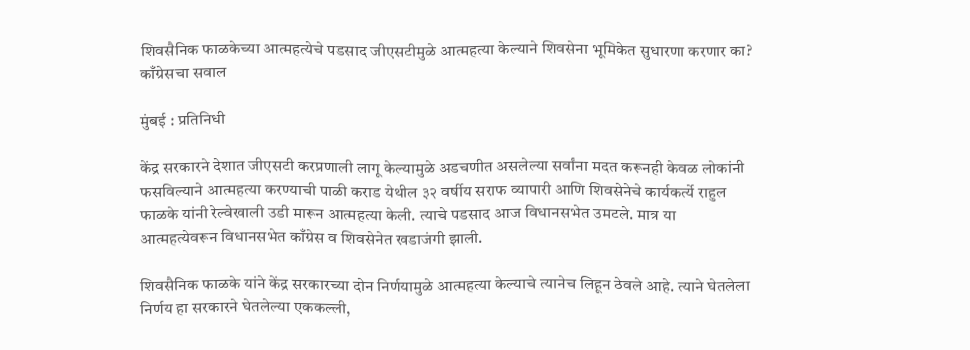शिवसैनिक फाळकेच्या आत्महत्येचे पडसाद जीएसटीमुळे आत्महत्या केल्याने शिवसेना भूमिकेत सुधारणा करणार का? काँग्रेसचा सवाल

मुंबई : प्रतिनिधी

केंद्र सरकारने देशात जीएसटी करप्रणाली लागू केल्यामुळे अडचणीत असलेल्या सर्वांना मदत करूनही केवळ लोकांनी फसविल्याने आत्महत्या करण्याची पाळी कराड येथील ३२ वर्षीय सराफ व्यापारी आणि शिवसेनेचे कार्यकर्त्ये राहुल फाळके यांनी रेल्वेखाली उडी मारून आत्महत्या केली. त्याचे पडसाद आज विधानसभेत उमटले. मात्र या आत्महत्येवरून विधानसभेत काँग्रेस व शिवसेनेत खडाजंगी झाली.

शिवसैनिक फाळके यांने केंद्र सरकारच्या दोन निर्णयामुळे आत्महत्या केल्याचे त्यानेच लिहून ठेवले आहे. त्याने घेतलेला निर्णय हा सरकारने घेतलेल्या एककल्ली,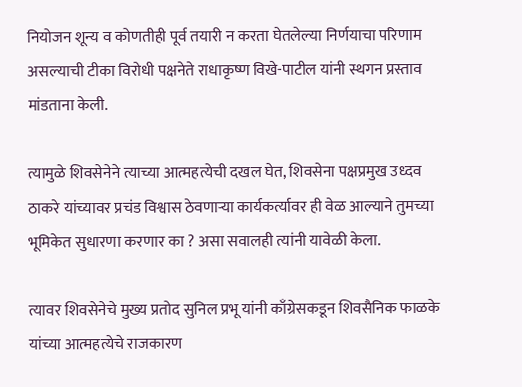नियोजन शून्य व कोणतीही पूर्व तयारी न करता घेतलेल्या निर्णयाचा परिणाम असल्याची टीका विरोधी पक्षनेते राधाकृष्ण विखे-पाटील यांनी स्थगन प्रस्ताव मांडताना केली.

त्यामुळे शिवसेनेने त्याच्या आत्महत्येची दखल घेत, शिवसेना पक्षप्रमुख उध्दव ठाकरे यांच्यावर प्रचंड विश्वास ठेवणाऱ्या कार्यकर्त्यावर ही वेळ आल्याने तुमच्या भूमिकेत सुधारणा करणार का ? असा सवालही त्यांनी यावेळी केला.

त्यावर शिवसेनेचे मुख्य प्रतोद सुनिल प्रभू यांनी काँग्रेसकडून शिवसैनिक फाळके यांच्या आत्महत्येचे राजकारण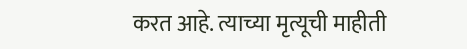करत आहे. त्याच्या मृत्यूची माहीती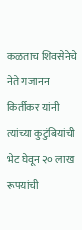कळताच शिवसेनेचे नेते गजानन किर्तीकर यांनी त्यांच्या कुटुंबियांची भेट घेवून २० लाख रूपयांची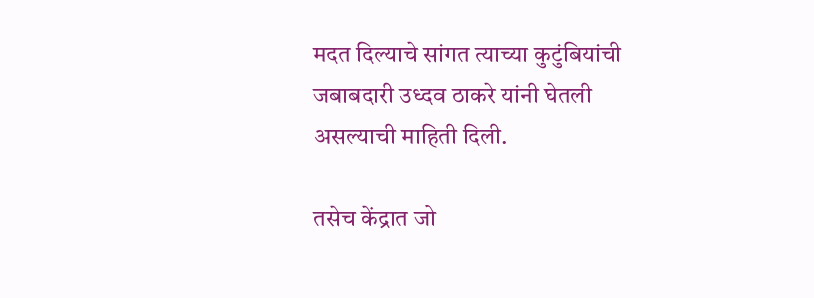मदत दिल्याचे सांगत त्याच्या कुटुंबियांची जबाबदारी उध्दव ठाकरे यांनी घेतली असल्याची माहिती दिली.

तसेच केंद्रात जो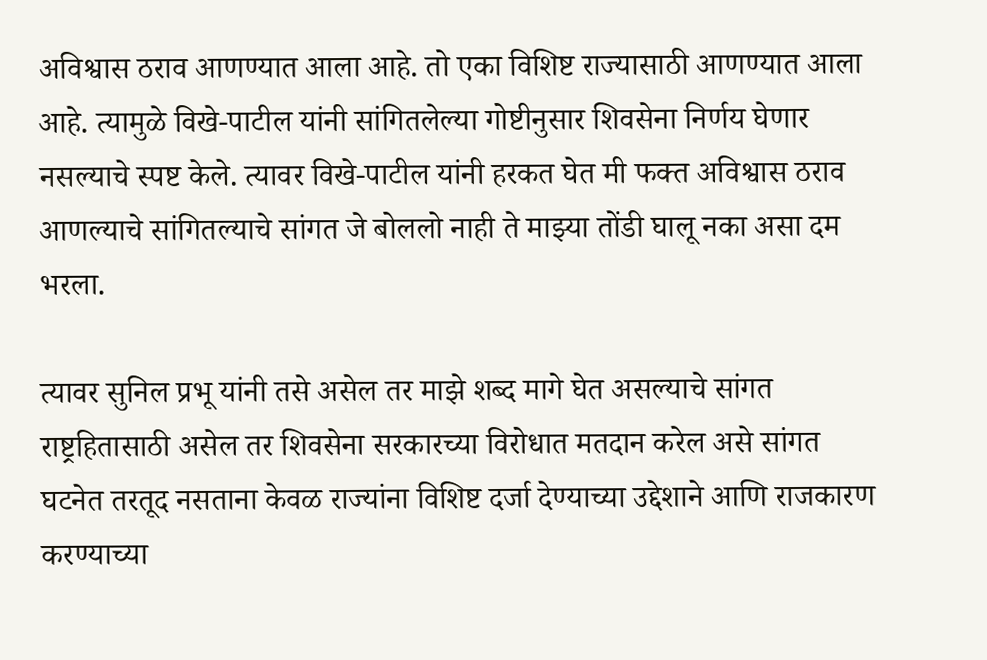अविश्वास ठराव आणण्यात आला आहे. तो एका विशिष्ट राज्यासाठी आणण्यात आला आहे. त्यामुळे विखे-पाटील यांनी सांगितलेल्या गोष्टीनुसार शिवसेना निर्णय घेणार नसल्याचे स्पष्ट केले. त्यावर विखे-पाटील यांनी हरकत घेत मी फक्त अविश्वास ठराव आणल्याचे सांगितल्याचे सांगत जे बोललो नाही ते माझ्या तोंडी घालू नका असा दम भरला.

त्यावर सुनिल प्रभू यांनी तसे असेल तर माझे शब्द मागे घेत असल्याचे सांगत राष्ट्रहितासाठी असेल तर शिवसेना सरकारच्या विरोधात मतदान करेल असे सांगत घटनेत तरतूद नसताना केवळ राज्यांना विशिष्ट दर्जा देण्याच्या उद्देशाने आणि राजकारण करण्याच्या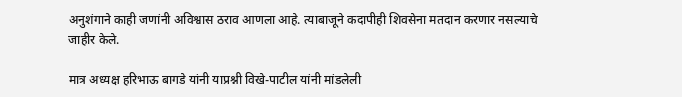अनुशंगाने काही जणांनी अविश्वास ठराव आणला आहे. त्याबाजूने कदापीही शिवसेना मतदान करणार नसल्याचे जाहीर केले.

मात्र अध्यक्ष हरिभाऊ बागडे यांनी याप्रश्नी विखे-पाटील यांनी मांडलेली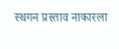स्थगन प्रस्ताव नाकारला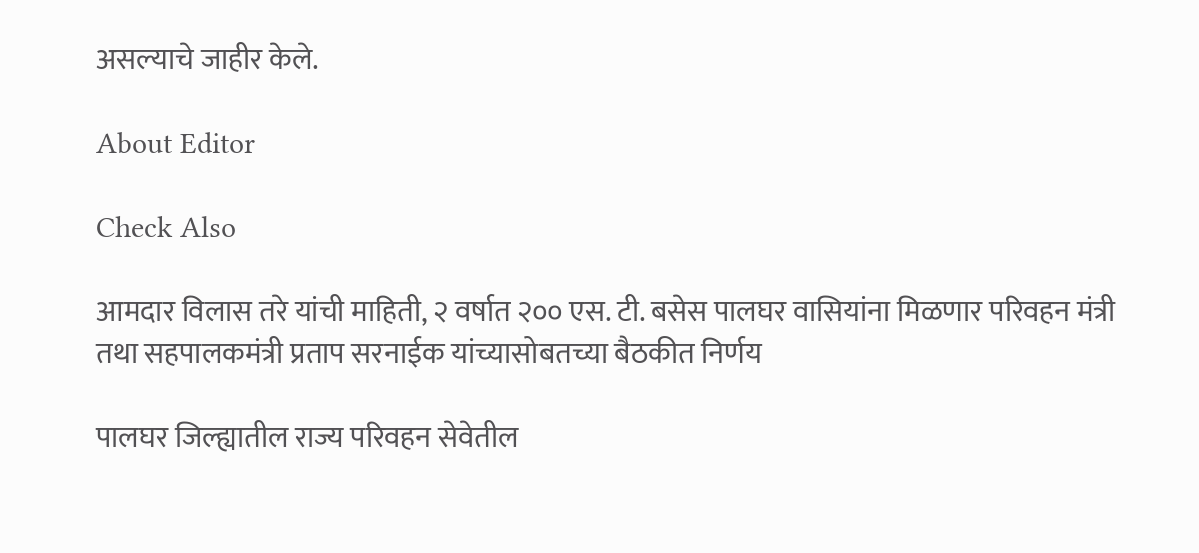असल्याचे जाहीर केले.

About Editor

Check Also

आमदार विलास तरे यांची माहिती, २ वर्षात २०० एस. टी. बसेस पालघर वासियांना मिळणार परिवहन मंत्री तथा सहपालकमंत्री प्रताप सरनाईक यांच्यासोबतच्या बैठकीत निर्णय

पालघर जिल्ह्यातील राज्य परिवहन सेवेतील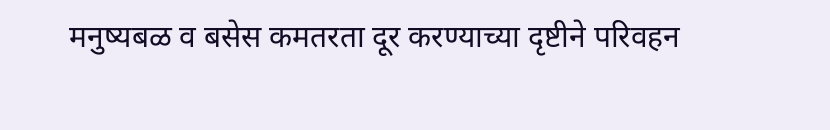मनुष्यबळ व बसेस कमतरता दूर करण्याच्या दृष्टीने परिवहन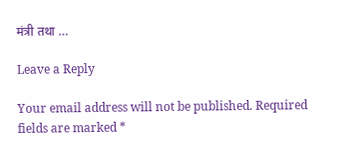मंत्री तथा …

Leave a Reply

Your email address will not be published. Required fields are marked *